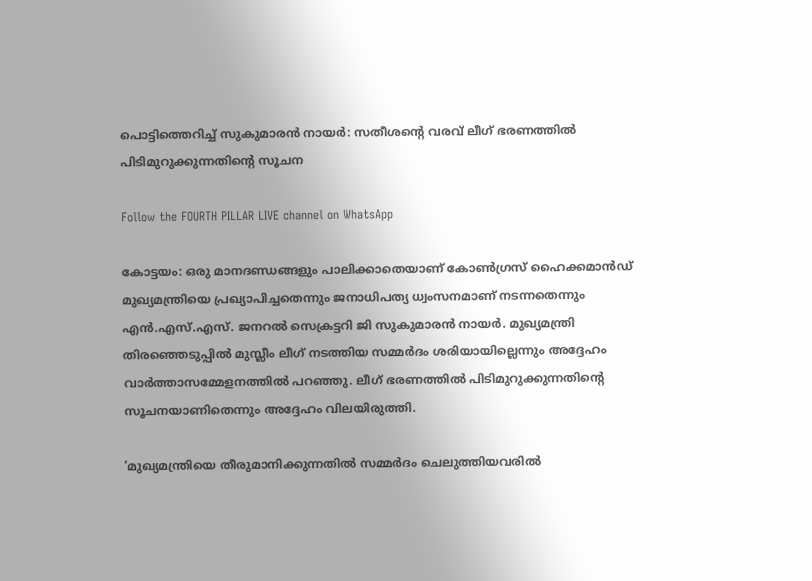പൊട്ടിത്തെറിച്ച് സുകുമാരൻ നായർ: സതീശൻ്റെ വരവ് ലീഗ് ഭരണത്തിൽ പിടിമുറുക്കുന്നതിൻ്റെ സൂചന

Follow the FOURTH PILLAR LIVE channel on WhatsApp

കോട്ടയം: ഒരു മാനദണ്ഡങ്ങളും പാലിക്കാതെയാണ് കോൺഗ്രസ് ഹൈക്കമാൻഡ് മുഖ്യമന്ത്രിയെ പ്രഖ്യാപിച്ചതെന്നും ജനാധിപത്യ ധ്വംസനമാണ് നടന്നതെന്നും എൻ.എസ്.എസ്. ജനറൽ സെക്രട്ടറി ജി സുകുമാരൻ നായർ. മുഖ്യമന്ത്രി തിരഞ്ഞെടുപ്പിൽ മുസ്ലീം ലീഗ് നടത്തിയ സമ്മർദം ശരിയായില്ലെന്നും അദ്ദേഹം വാർത്താസമ്മേളനത്തിൽ പറഞ്ഞു. ലീഗ് ഭരണത്തിൽ പിടിമുറുക്കുന്നതിൻ്റെ സൂചനയാണിതെന്നും അദ്ദേഹം വിലയിരുത്തി.

‘മുഖ്യമന്ത്രിയെ തീരുമാനിക്കുന്നതില്‍ സമ്മര്‍ദം ചെലുത്തിയവരില്‍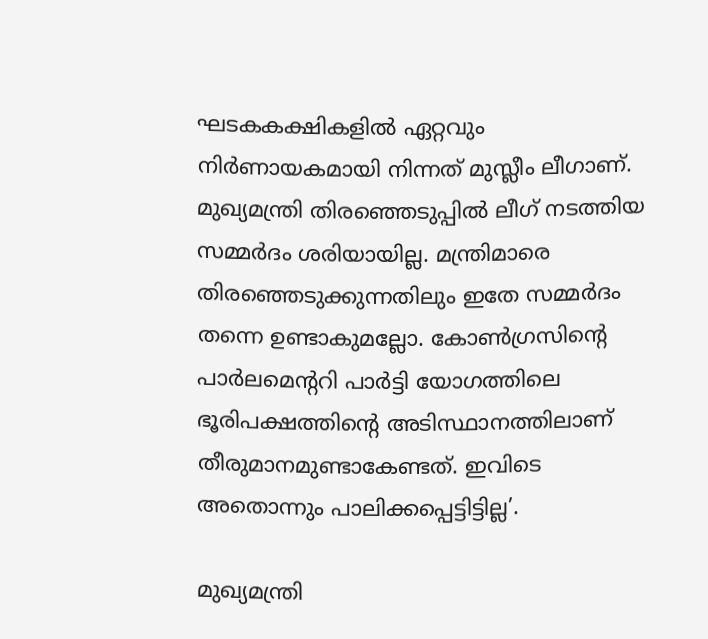ഘടകകക്ഷികളിൽ ഏറ്റവും നിർണായകമായി നിന്നത് മുസ്ലീം ലീഗാണ്. മുഖ്യമന്ത്രി തിരഞ്ഞെടുപ്പിൽ ലീഗ് നടത്തിയ സമ്മർദം ശരിയായില്ല. മന്ത്രിമാരെ തിരഞ്ഞെടുക്കുന്നതിലും ഇതേ സമ്മർദം തന്നെ ഉണ്ടാകുമല്ലോ. കോൺഗ്രസിൻ്റെ പാർലമെൻ്ററി പാർട്ടി യോഗത്തിലെ ഭൂരിപക്ഷത്തിൻ്റെ അടിസ്ഥാനത്തിലാണ് തീരുമാനമുണ്ടാകേണ്ടത്. ഇവിടെ അതൊന്നും പാലിക്കപ്പെട്ടിട്ടില്ല’.

മുഖ്യമന്ത്രി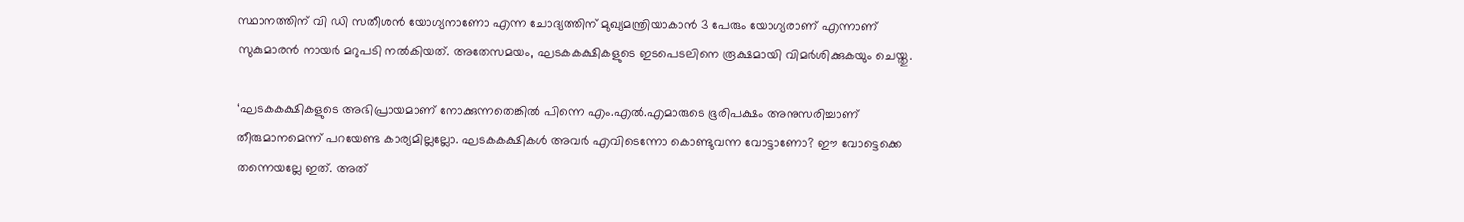സ്ഥാനത്തിന് വി ഡി സതീശന്‍ യോഗ്യനാണോ എന്ന ചോദ്യത്തിന് മുഖ്യമന്ത്രിയാകാൻ 3 പേരും യോഗ്യരാണ് എന്നാണ് സുകുമാരൻ നായർ മറുപടി നല്‍കിയത്. അതേസമയം, ഘടകകക്ഷികളുടെ ഇടപെടലിനെ രൂക്ഷമായി വിമര്‍ശിക്കുകയും ചെയ്തു.

‘ഘടകകക്ഷികളുടെ അഭിപ്രായമാണ് നോക്കുന്നതെങ്കിൽ പിന്നെ എം.എൽ.എമാരുടെ ഭൂരിപക്ഷം അനുസരിച്ചാണ് തീരുമാനമെന്ന് പറയേണ്ട കാര്യമില്ലല്ലോ. ഘടകകക്ഷികൾ അവർ എവിടെന്നോ കൊണ്ടുവന്ന വോട്ടാണോ? ഈ വോട്ടെക്കെ തന്നെയല്ലേ ഇത്. അത്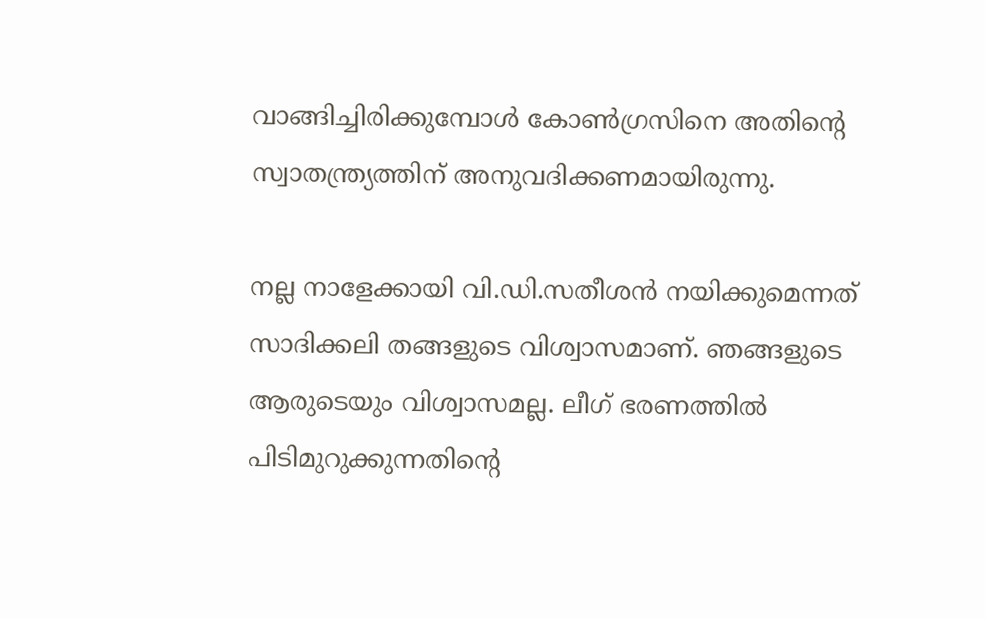വാങ്ങിച്ചിരിക്കുമ്പോൾ കോൺഗ്രസിനെ അതിൻ്റെ സ്വാതന്ത്ര്യത്തിന് അനുവദിക്കണമായിരുന്നു.

നല്ല നാളേക്കായി വി.ഡി.സതീശൻ നയിക്കുമെന്നത് സാദിക്കലി തങ്ങളുടെ വിശ്വാസമാണ്. ഞങ്ങളുടെ ആരുടെയും വിശ്വാസമല്ല. ലീഗ് ഭരണത്തിൽ പിടിമുറുക്കുന്നതിൻ്റെ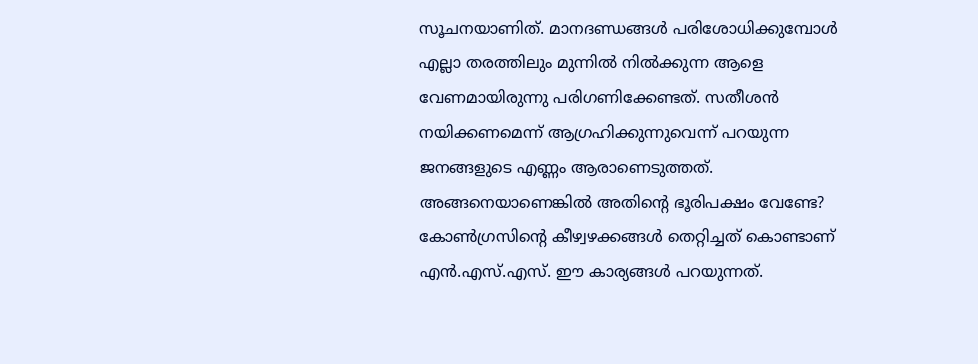സൂചനയാണിത്. മാനദണ്ഡങ്ങൾ പരിശോധിക്കുമ്പോൾ എല്ലാ തരത്തിലും മുന്നിൽ നിൽക്കുന്ന ആളെ വേണമായിരുന്നു പരിഗണിക്കേണ്ടത്. സതീശൻ നയിക്കണമെന്ന് ആഗ്രഹിക്കുന്നുവെന്ന് പറയുന്ന ജനങ്ങളുടെ എണ്ണം ആരാണെടുത്തത്. അങ്ങനെയാണെങ്കിൽ അതിൻ്റെ ഭൂരിപക്ഷം വേണ്ടേ? കോൺഗ്രസിൻ്റെ കീഴ്വഴക്കങ്ങള്‍ തെറ്റിച്ചത് കൊണ്ടാണ് എൻ.എസ്.എസ്. ഈ കാര്യങ്ങൾ പറയുന്നത്.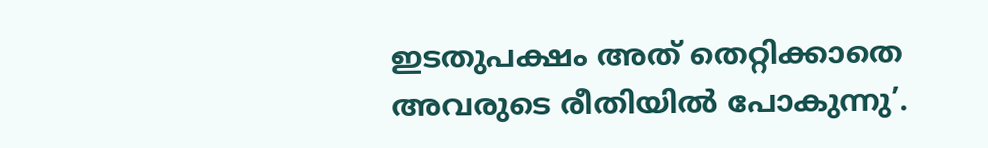ഇടതുപക്ഷം അത് തെറ്റിക്കാതെ അവരുടെ രീതിയിൽ പോകുന്നു’.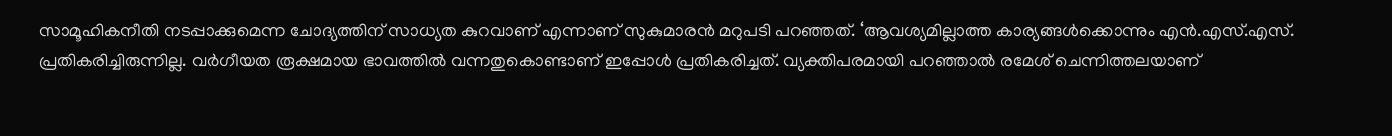സാമൂഹികനീതി നടപ്പാക്കുമെന്ന ചോദ്യത്തിന് സാധ്യത കുറവാണ് എന്നാണ് സുകുമാരൻ മറുപടി പറഞ്ഞത്. ‘ആവശ്യമില്ലാത്ത കാര്യങ്ങൾക്കൊന്നും എൻ.എസ്.എസ്. പ്രതികരിച്ചിരുന്നില്ല. വർഗീയത രൂക്ഷമായ ഭാവത്തിൽ വന്നതുകൊണ്ടാണ് ഇപ്പോൾ പ്രതികരിച്ചത്. വ്യക്തിപരമായി പറഞ്ഞാൽ രമേശ് ചെന്നിത്തലയാണ്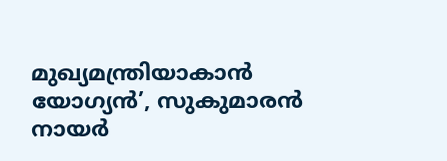മുഖ്യമന്ത്രിയാകാൻ യോഗ്യൻ’, സുകുമാരൻ നായർ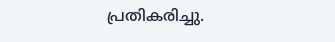പ്രതികരിച്ചു.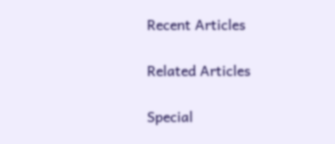Recent Articles

Related Articles

Special